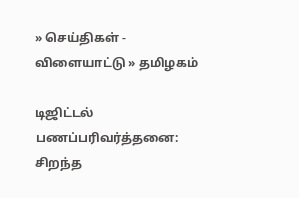» செய்திகள் - விளையாட்டு » தமிழகம்

டிஜிட்டல் பணப்பரிவர்த்தனை: சிறந்த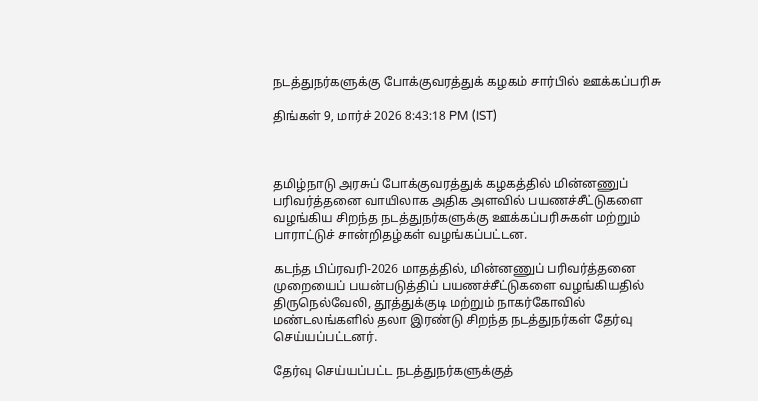நடத்துநர்களுக்கு போக்குவரத்துக் கழகம் சார்பில் ஊக்கப்பரிசு

திங்கள் 9, மார்ச் 2026 8:43:18 PM (IST)



தமிழ்நாடு அரசுப் போக்குவரத்துக் கழகத்தில் மின்னணுப் பரிவர்த்தனை வாயிலாக அதிக அளவில் பயணச்சீட்டுகளை வழங்கிய சிறந்த நடத்துநர்களுக்கு ஊக்கப்பரிசுகள் மற்றும் பாராட்டுச் சான்றிதழ்கள் வழங்கப்பட்டன.

கடந்த பிப்ரவரி-2026 மாதத்தில், மின்னணுப் பரிவர்த்தனை முறையைப் பயன்படுத்திப் பயணச்சீட்டுகளை வழங்கியதில் திருநெல்வேலி, தூத்துக்குடி மற்றும் நாகர்கோவில் மண்டலங்களில் தலா இரண்டு சிறந்த நடத்துநர்கள் தேர்வு செய்யப்பட்டனர்.

தேர்வு செய்யப்பட்ட நடத்துநர்களுக்குத்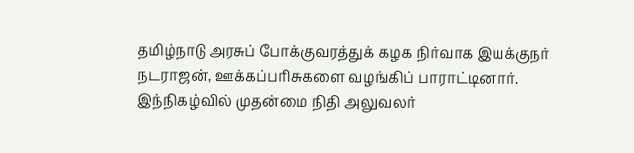தமிழ்நாடு அரசுப் போக்குவரத்துக் கழக நிர்வாக இயக்குநர் நடராஜன், ஊக்கப்பரிசுகளை வழங்கிப் பாராட்டினார். இந்நிகழ்வில் முதன்மை நிதி அலுவலர்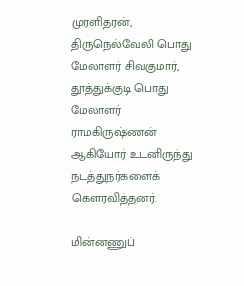முரளிதரன், திருநெல்வேலி பொது மேலாளர் சிவகுமார், தூத்துக்குடி பொது மேலாளர் ராமகிருஷ்ணன் ஆகியோர் உடனிருந்து நடத்துநர்களைக் கௌரவித்தனர்.

மின்னணுப்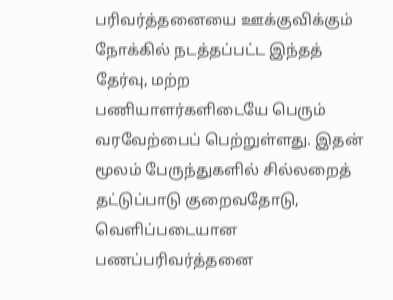பரிவர்த்தனையை ஊக்குவிக்கும் நோக்கில் நடத்தப்பட்ட இந்தத் தேர்வு, மற்ற பணியாளர்களிடையே பெரும் வரவேற்பைப் பெற்றுள்ளது. இதன் மூலம் பேருந்துகளில் சில்லறைத் தட்டுப்பாடு குறைவதோடு, வெளிப்படையான பணப்பரிவர்த்தனை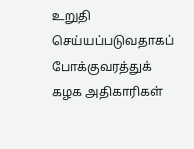உறுதி செய்யப்படுவதாகப் போக்குவரத்துக் கழக அதிகாரிகள்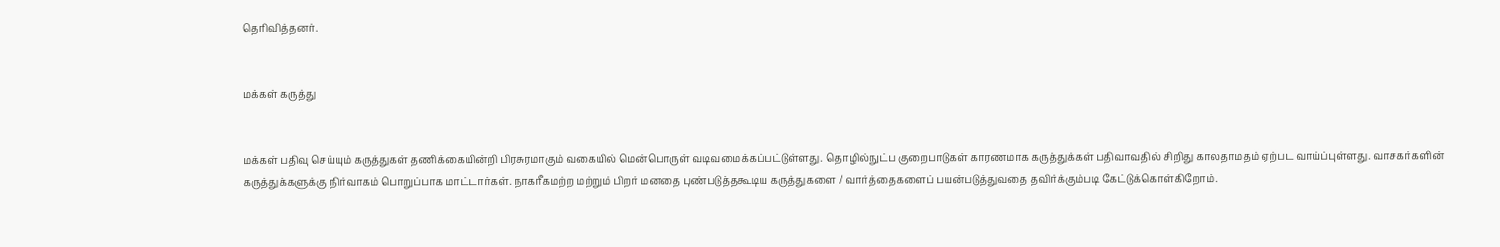தெரிவித்தனர்.


மக்கள் கருத்து


மக்கள் பதிவு செய்யும் கருத்துகள் தணிக்கையின்றி பிரசுரமாகும் வகையில் மென்பொருள் வடிவமைக்கப்பட்டுள்ளது. தொழில்நுட்ப குறைபாடுகள் காரணமாக கருத்துக்கள் பதிவாவதில் சிறிது காலதாமதம் ஏற்பட வாய்ப்புள்ளது. வாசகர்களின் கருத்துக்களுக்கு நிர்வாகம் பொறுப்பாக மாட்டார்கள். நாகரீகமற்ற மற்றும் பிறர் மனதை புண்படுத்தகூடிய கருத்துகளை / வார்த்தைகளைப் பயன்படுத்துவதை தவிர்க்கும்படி கேட்டுக்கொள்கிறோம்.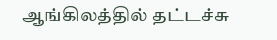ஆங்கிலத்தில் தட்டச்சு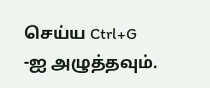செய்ய Ctrl+G -ஐ அழுத்தவும்.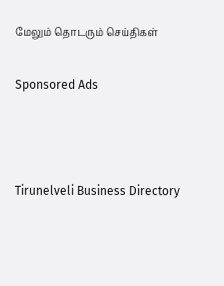மேலும் தொடரும் செய்திகள்

Sponsored Ads



Tirunelveli Business Directory